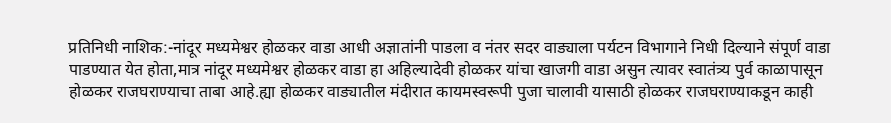प्रतिनिधी नाशिक:-नांदूर मध्यमेश्वर होळकर वाडा आधी अज्ञातांनी पाडला व नंतर सदर वाड्याला पर्यटन विभागाने निधी दिल्याने संपूर्ण वाडा पाडण्यात येत होता,मात्र नांदूर मध्यमेश्वर होळकर वाडा हा अहिल्यादेवी होळकर यांचा खाजगी वाडा असुन त्यावर स्वातंत्र्य पुर्व काळापासून होळकर राजघराण्याचा ताबा आहे.ह्या होळकर वाड्यातील मंदीरात कायमस्वरूपी पुजा चालावी यासाठी होळकर राजघराण्याकडून काही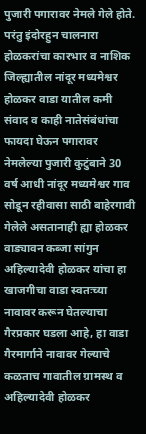पुजारी पगारावर नेमले गेले होते.
परंतु इंदोरहुन चालनारा होळकरांचा कारभार व नाशिक जिल्ह्यातील नांदूर मध्यमेश्वर होळकर वाडा यातील कमी संवाद व काही नातेसंबंधांचा फायदा घेऊन पगारावर नेमलेल्या पुजारी कुटुंबाने 30 वर्ष आधी नांदूर मध्यमेश्वर गाव सोडून रहीवासा साठी बाहेरगावी गेलेले असतानाही ह्या होळकर वाड्यावन कब्जा सांगुन अहिल्यादेवी होळकर यांचा हा खाजगीचा वाडा स्वतःच्या नावावर करून घेतल्याचा गैरप्रकार घडला आहे, हा वाडा गैरमार्गाने नावावर गेल्याचे कळताच गावातील ग्रामस्थ व अहिल्यादेवी होळकर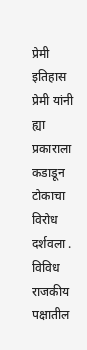प्रेमी इतिहास प्रेमी यांनी ह्या प्रकाराला कडाडून टोकाचा विरोध दर्शवला . विविध राजकीय पक्षातील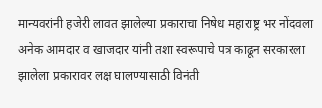मान्यवरांनी हजेरी लावत झालेल्या प्रकाराचा निषेध महाराष्ट्र भर नोंदवला अनेक आमदार व खाजदार यांनी तशा स्वरूपाचे पत्र काढून सरकारला झालेला प्रकारावर लक्ष घालण्यासाठी विनंती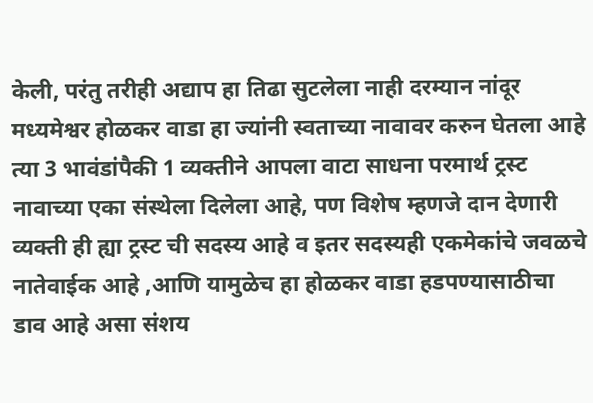केली, परंतु तरीही अद्याप हा तिढा सुटलेला नाही दरम्यान नांदूर मध्यमेश्वर होळकर वाडा हा ज्यांनी स्वताच्या नावावर करुन घेतला आहे त्या 3 भावंडांपैकी 1 व्यक्तीने आपला वाटा साधना परमार्थ ट्रस्ट नावाच्या एका संस्थेला दिलेला आहे, पण विशेष म्हणजे दान देणारी व्यक्ती ही ह्या ट्रस्ट ची सदस्य आहे व इतर सदस्यही एकमेकांचे जवळचे नातेवाईक आहे ,आणि यामुळेच हा होळकर वाडा हडपण्यासाठीचा डाव आहे असा संशय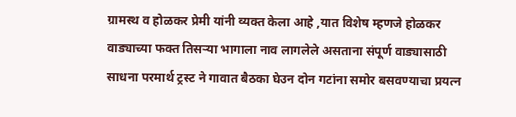ग्रामस्थ व होळकर प्रेमी यांनी व्यक्त केला आहे ,यात विशेष म्हणजे होळकर वाड्याच्या फक्त तिसऱ्या भागाला नाव लागलेले असताना संपूर्ण वाड्यासाठी साधना परमार्थ ट्रस्ट ने गावात बैठका घेउन दोन गटांना समोर बसवण्याचा प्रयत्न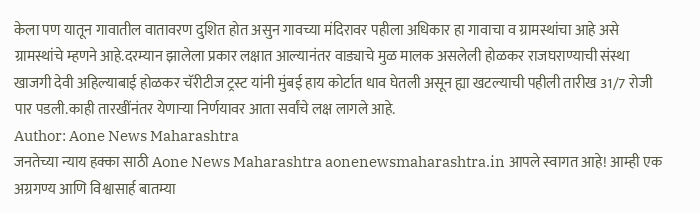केला पण यातून गावातील वातावरण दुशित होत असुन गावच्या मंदिरावर पहीला अधिकार हा गावाचा व ग्रामस्थांचा आहे असे ग्रामस्थांचे म्हणने आहे.दरम्यान झालेला प्रकार लक्षात आल्यानंतर वाड्याचे मुळ मालक असलेली होळकर राजघराण्याची संस्था खाजगी देवी अहिल्याबाई होळकर चॅरीटीज ट्रस्ट यांनी मुंबई हाय कोर्टात धाव घेतली असून ह्या खटल्याची पहीली तारीख 31/7 रोजी पार पडली.काही तारखींनंतर येणाऱ्या निर्णयावर आता सर्वांचे लक्ष लागले आहे.
Author: Aone News Maharashtra
जनतेच्या न्याय हक्का साठी Aone News Maharashtra aonenewsmaharashtra.in आपले स्वागत आहे! आम्ही एक अग्रगण्य आणि विश्वासार्ह बातम्या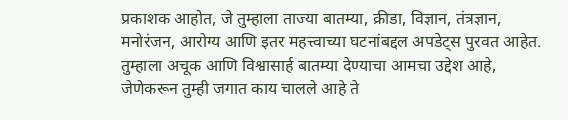प्रकाशक आहोत, जे तुम्हाला ताज्या बातम्या, क्रीडा, विज्ञान, तंत्रज्ञान, मनोरंजन, आरोग्य आणि इतर महत्त्वाच्या घटनांबद्दल अपडेट्स पुरवत आहेत. तुम्हाला अचूक आणि विश्वासार्ह बातम्या देण्याचा आमचा उद्देश आहे, जेणेकरून तुम्ही जगात काय चालले आहे ते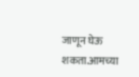जाणून घेऊ शकता.आमच्या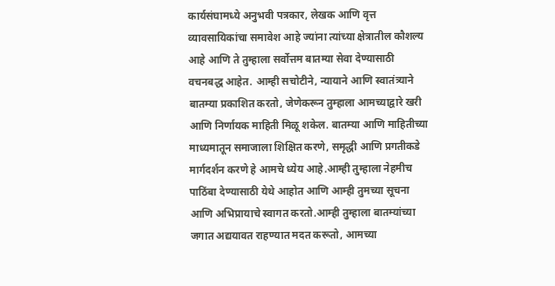कार्यसंघामध्ये अनुभवी पत्रकार, लेखक आणि वृत्त व्यावसायिकांचा समावेश आहे ज्यांना त्यांच्या क्षेत्रातील कौशल्य आहे आणि ते तुम्हाला सर्वोत्तम बातम्या सेवा देण्यासाठी वचनबद्ध आहेत. आम्ही सचोटीने, न्यायाने आणि स्वातंत्र्याने बातम्या प्रकाशित करतो, जेणेकरून तुम्हाला आमच्याद्वारे खरी आणि निर्णायक माहिती मिळू शकेल. बातम्या आणि माहितीच्या माध्यमातून समाजाला शिक्षित करणे, समृद्धी आणि प्रगतीकडे मार्गदर्शन करणे हे आमचे ध्येय आहे.आम्ही तुम्हाला नेहमीच पाठिंबा देण्यासाठी येथे आहोत आणि आम्ही तुमच्या सूचना आणि अभिप्रायाचे स्वागत करतो.आम्ही तुम्हाला बातम्यांच्या जगात अद्ययावत राहण्यात मदत करूतो, आमच्या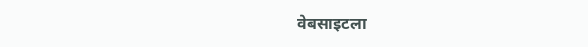वेबसाइटला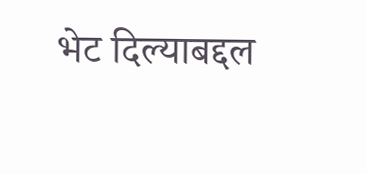भेट दिल्याबद्दल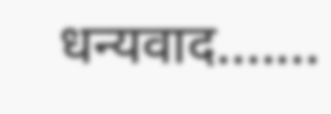धन्यवाद.......